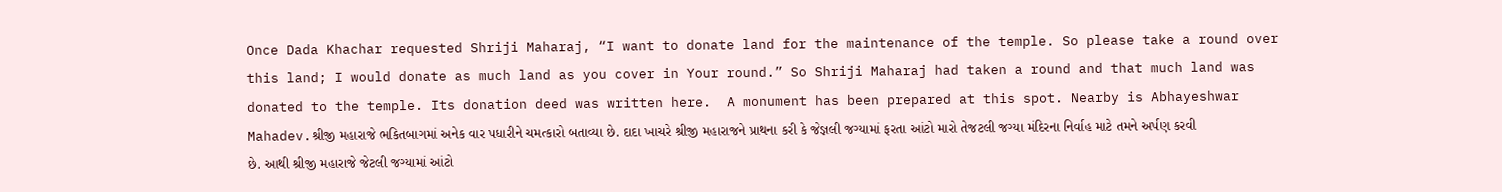Once Dada Khachar requested Shriji Maharaj, “I want to donate land for the maintenance of the temple. So please take a round over this land; I would donate as much land as you cover in Your round.” So Shriji Maharaj had taken a round and that much land was donated to the temple. Its donation deed was written here.  A monument has been prepared at this spot. Nearby is Abhayeshwar Mahadev.શ્રીજી મહારાજે ભકિતબાગમાં અનેક વાર પધારીને ચમત્‍કારો બતાવ્‍યા છે. દાદા ખાચરે શ્રીજી મહારાજને પ્રાથના કરી કે જેજ્ઞલી જગ્‍યામાં ફરતા આંટો મારો તેજટલી જગ્‍યા મંદિરના નિર્વાહ માટે તમને અર્પણ કરવી છે. આથી શ્રીજી મહારાજે જેટલી જગ્‍યામાં આંટો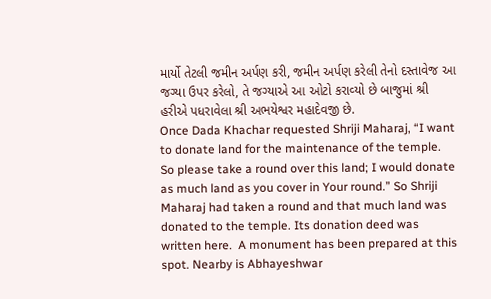માર્યો તેટલી જમીન અર્પણ કરી, જમીન અર્પણ કરેલી તેનો દસ્‍તાવેજ આ જગ્‍યા ઉપર કરેલો, તે જગ્‍યાએ આ ઓટો કરાવ્‍યો છે બાજુમાં શ્રી હરીએ પધરાવેલા શ્રી અભયેશ્વર મહાદેવજી છે.
Once Dada Khachar requested Shriji Maharaj, “I want to donate land for the maintenance of the temple. So please take a round over this land; I would donate as much land as you cover in Your round.” So Shriji Maharaj had taken a round and that much land was donated to the temple. Its donation deed was written here.  A monument has been prepared at this spot. Nearby is Abhayeshwar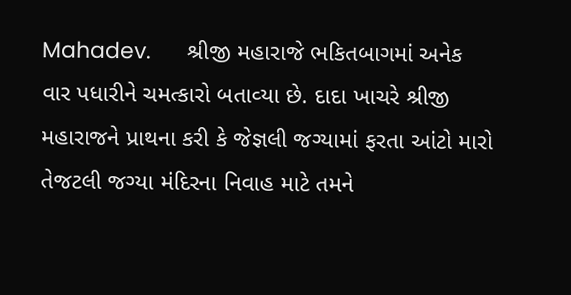Mahadev.      શ્રીજી મહારાજે ભકિતબાગમાં અનેક વાર પધારીને ચમત્‍કારો બતાવ્‍યા છે. દાદા ખાચરે શ્રીજી મહારાજને પ્રાથના કરી કે જેજ્ઞલી જગ્‍યામાં ફરતા આંટો મારો તેજટલી જગ્‍યા મંદિરના નિવાહ માટે તમને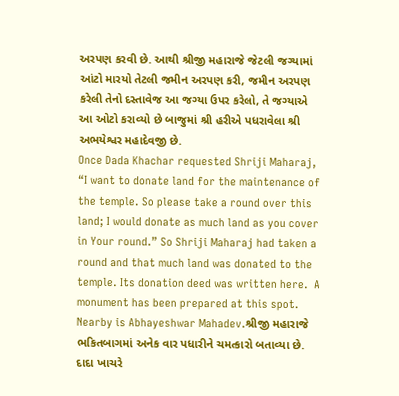અરપણ કરવી છે. આથી શ્રીજી મહારાજે જેટલી જગ્‍યામાં આંટો મારયો તેટલી જમીન અરપણ કરી, જમીન અરપણ કરેલી તેનો દસ્‍તાવેજ આ જગ્‍યા ઉપર કરેલો, તે જગ્‍યાએ આ ઓટો કરાવ્‍યો છે બાજુમાં શ્રી હરીએ પધરાવેલા શ્રી અભયેશ્વર મહાદેવજી છે.
Once Dada Khachar requested Shriji Maharaj, “I want to donate land for the maintenance of the temple. So please take a round over this land; I would donate as much land as you cover in Your round.” So Shriji Maharaj had taken a round and that much land was donated to the temple. Its donation deed was written here.  A monument has been prepared at this spot. Nearby is Abhayeshwar Mahadev.શ્રીજી મહારાજે ભકિતબાગમાં અનેક વાર પધારીને ચમત્‍કારો બતાવ્‍યા છે. દાદા ખાચરે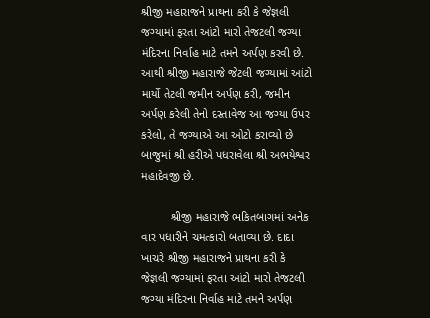શ્રીજી મહારાજને પ્રાથના કરી કે જેજ્ઞલી જગ્‍યામાં ફરતા આંટો મારો તેજટલી જગ્‍યા મંદિરના નિર્વાહ માટે તમને અર્પણ કરવી છે. આથી શ્રીજી મહારાજે જેટલી જગ્‍યામાં આંટો માર્યો તેટલી જમીન અર્પણ કરી, જમીન અર્પણ કરેલી તેનો દસ્‍તાવેજ આ જગ્‍યા ઉપર કરેલો, તે જગ્‍યાએ આ ઓટો કરાવ્‍યો છે બાજુમાં શ્રી હરીએ પધરાવેલા શ્રી અભયેશ્વર મહાદેવજી છે.

         શ્રીજી મહારાજે ભકિતબાગમાં અનેક વાર પધારીને ચમત્‍કારો બતાવ્‍યા છે. દાદા ખાચરે શ્રીજી મહારાજને પ્રાથના કરી કે જેજ્ઞલી જગ્‍યામાં ફરતા આંટો મારો તેજટલી જગ્‍યા મંદિરના નિર્વાહ માટે તમને અર્પણ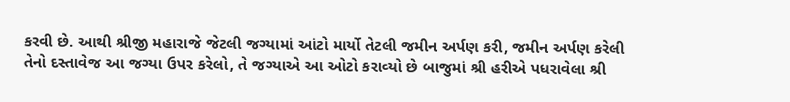કરવી છે. આથી શ્રીજી મહારાજે જેટલી જગ્‍યામાં આંટો માર્યો તેટલી જમીન અર્પણ કરી, જમીન અર્પણ કરેલી તેનો દસ્‍તાવેજ આ જગ્‍યા ઉપર કરેલો, તે જગ્‍યાએ આ ઓટો કરાવ્‍યો છે બાજુમાં શ્રી હરીએ પધરાવેલા શ્રી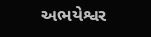અભયેશ્વર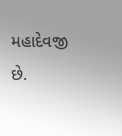મહાદેવજી છે.